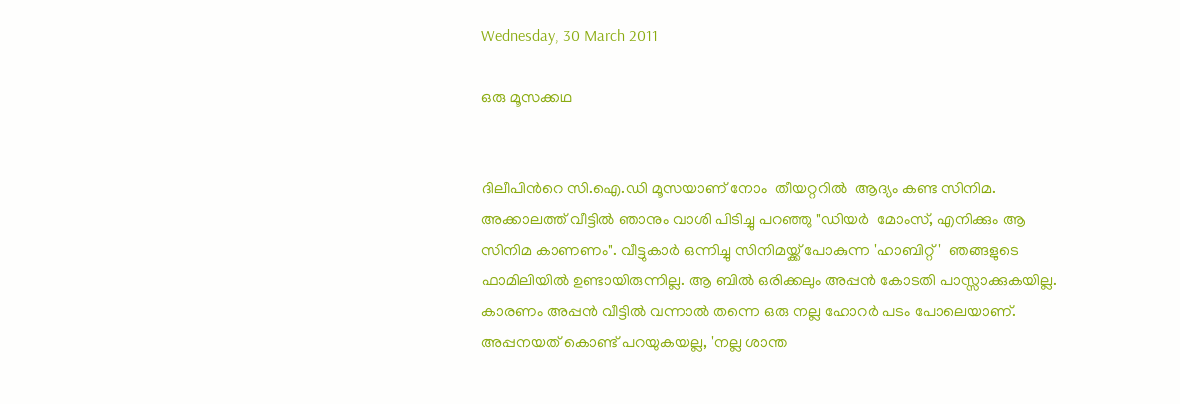Wednesday, 30 March 2011

ഒരു മൂസക്കഥ


ദിലീപിന്‍റെ സി.ഐ.ഡി മൂസയാണ് നോം  തീയറ്ററില്‍  ആദ്യം കണ്ട സിനിമ.  അക്കാലത്ത് വീട്ടില്‍ ഞാനും വാശി പിടിച്ചു പറഞ്ഞു "ഡിയര്‍  മോംസ്, എനിക്കും ആ സിനിമ കാണണം". വീട്ടുകാര്‍ ഒന്നിച്ചു സിനിമയ്ക്ക് പോകുന്ന 'ഹാബിറ്റ്‌'  ഞങ്ങളുടെ ഫാമിലിയില്‍ ഉണ്ടായിരുന്നില്ല. ആ ബില്‍ ഒരിക്കലും അപ്പന്‍ കോടതി പാസ്സാക്കുകയില്ല. കാരണം അപ്പന്‍ വീട്ടില്‍ വന്നാല്‍ തന്നെ ഒരു നല്ല ഹോറര്‍ പടം പോലെയാണ്. അപ്പനയത് കൊണ്ട് പറയുകയല്ല, 'നല്ല ശാന്ത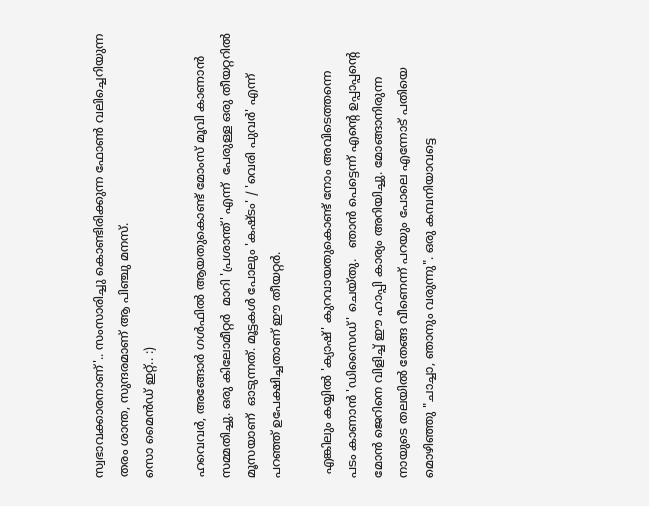സ്വഭാവക്കാരനാണ്'.. സംസാരിച്ചു കൊണ്ടിരിക്കുന്ന ഫോണ്‍ വലിച്ചെറിയുന്ന തരം ശാന്ത, സുന്ദരമാണ് ആ പിഞ്ചു മനസ്.
സൊ മൈന്‍ഡ് ഇറ്റ്‌.. :)

ഹവെവര്‍, അങ്ങോര്‍ ഗള്‍ഫില്‍ ആയതുകൊണ്ട് മോംസ് മൂവി കാണാന്‍ സമ്മതിച്ചു. ഒരു കിലോമീറ്റര്‍  മാറി 'പ്രശാന്ത്‌' എന്ന്  പേരുള്ള ഒരു തീയറ്ററില്‍  മൂസയാണ്  ഓടുന്നത്. മൂട്ടകള്‍ പോലും 'കഷ്ടം' / 'വെരി പുവര്‍' എന്ന് പറഞ്ഞ് ഉപേക്ഷിച്ചതാണ് ഈ തീയറ്റര്‍.

 എങ്കിലും കയ്യില്‍ 'ക്യാഷ്' കുറവായതുകൊണ്ട് നോം അവിടെത്തന്നെ
പടം കാണാന്‍ 'ഡിസൈഡ്' ചെയ്തു.   ഞാന്‍ പെട്ടെന്ന് എന്‍റെ ഉപ്പാപ്പന്‍റെ മോന്‍ ജെറിനെ വിളിച്ച് ഈ ഹാപ്പി കാര്യം അറിയിച്ചു. മോങ്ങാനിരുന്ന നായുടെ തലയില്‍ തേങ്ങ വീണെന്ന് പറയും പോലെ എന്നോട് പതിയെ മൊഴിഞ്ഞു "ചാച്ചാ, ഞാനും വരുന്നു". ഒരു കമ്പനിയാവട്ടെ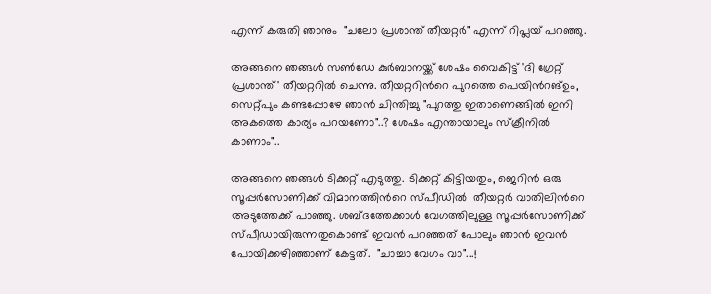എന്ന് കരുതി ഞാനും  "ചലോ പ്രശാന്ത്‌ തീയറ്റര്‍" എന്ന് റിപ്ലയ് പറഞ്ഞു.

അങ്ങനെ ഞങ്ങള്‍ സണ്‍‌ഡേ കുര്‍ബാനയ്ക്ക് ശേഷം വൈകിട്ട് 'ദി ഗ്രേറ്റ്‌ പ്രശാന്ത്' തീയറ്ററില്‍ ചെന്നു. തീയറ്ററിന്‍റെ പുറത്തെ പെയിന്‍റങ്ഉം, സെറ്റ്പും കണ്ടപ്പോഴേ ഞാന്‍ ചിന്തിച്ചു "പുറത്തു ഇതാണെങ്ങില്‍ ഇനി അകത്തെ കാര്യം പറയണോ"..? ശേഷം എന്തായാലും സ്ക്രീനില്‍ കാണാം"..

അങ്ങനെ ഞങ്ങള്‍ ടിക്കറ്റ്‌ എടുത്തു. ടിക്കറ്റ്‌ കിട്ടിയതും, ജെറിന്‍ ഒരു സൂപ്പര്‍സോണിക്ക് വിമാനത്തിന്‍റെ സ്പീഡില്‍  തീയറ്റര്‍ വാതിലിന്‍റെ അടുത്തേക്ക് പാഞ്ഞു. ശബ്ദത്തേക്കാള്‍ വേഗത്തിലുള്ള സൂപ്പര്‍സോണിക്ക് സ്പീഡായിരുന്നതുകൊണ്ട് ഇവന്‍ പറഞ്ഞത് പോലും ഞാന്‍ ഇവന്‍ പോയിക്കഴിഞ്ഞാണ് കേട്ടത്.  "ചാച്ചാ വേഗം വാ"...!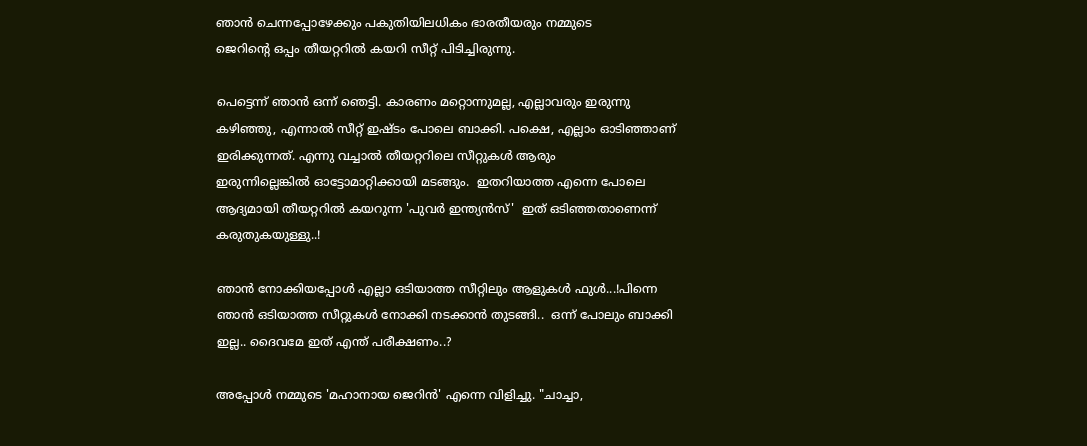ഞാന്‍ ചെന്നപ്പോഴേക്കും പകുതിയിലധികം ഭാരതീയരും നമ്മുടെ
ജെറിന്‍റെ ഒപ്പം തീയറ്ററില്‍ കയറി സീറ്റ് പിടിച്ചിരുന്നു.

പെട്ടെന്ന് ഞാന്‍ ഒന്ന് ഞെട്ടി. കാരണം മറ്റൊന്നുമല്ല, എല്ലാവരും ഇരുന്നു കഴിഞ്ഞു, എന്നാല്‍ സീറ്റ് ഇഷ്ടം പോലെ ബാക്കി. പക്ഷെ, എല്ലാം ഓടിഞ്ഞാണ് ഇരിക്കുന്നത്. എന്നു വച്ചാല്‍ തീയറ്റ‍റിലെ സീറ്റുകള്‍ ആരും
ഇരുന്നില്ലെങ്കില്‍ ഓട്ടോമാറ്റിക്കായി മടങ്ങും.  ഇതറിയാത്ത എന്നെ പോലെ ആദ്യമായി തീയറ്ററില്‍ കയറുന്ന 'പുവര്‍ ഇന്ത്യന്‍സ്'  ഇത് ഒടിഞ്ഞതാണെന്ന് കരുതുകയുള്ളു..!

ഞാന്‍ നോക്കിയപ്പോള്‍ എല്ലാ ഒടിയാത്ത സീറ്റിലും ആളുകള്‍ ഫുള്‍...!പിന്നെ ഞാന്‍ ഒടിയാത്ത സീറ്റുകള്‍ നോക്കി നടക്കാന്‍ തുടങ്ങി..  ഒന്ന് പോലും ബാക്കി ഇല്ല.. ദൈവമേ ഇത് എന്ത് പരീക്ഷണം..?

അപ്പോള്‍ നമ്മുടെ 'മഹാനായ ജെറിന്‍' എന്നെ വിളിച്ചു. "ചാച്ചാ,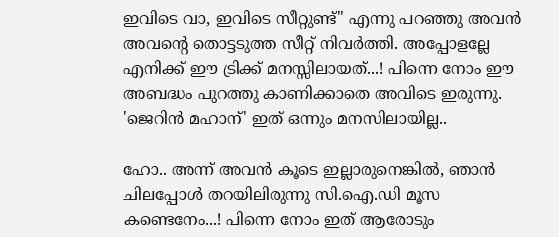ഇവിടെ വാ, ഇവിടെ സീറ്റുണ്ട്" എന്നു പറഞ്ഞു അവന്‍ അവന്‍റെ തൊട്ടടുത്ത സീറ്റ് നിവര്‍ത്തി. അപ്പോളല്ലേ എനിക്ക് ഈ ട്രിക്ക് മനസ്സിലായത്...! പിന്നെ നോം ഈ അബദ്ധം പുറത്തു കാണിക്കാതെ അവിടെ ഇരുന്നു. 'ജെറിന്‍ മഹാന്' ഇത് ഒന്നും മനസിലായില്ല..

ഹോ.. അന്ന് അവന്‍ കൂടെ ഇല്ലാരുനെങ്കില്‍, ഞാന്‍ ചിലപ്പോള്‍ തറയിലിരുന്നു സി.ഐ.ഡി മൂസ കണ്ടെനേം...! പിന്നെ നോം ഇത് ആരോടും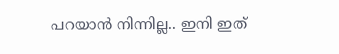പറയാന്‍ നിന്നില്ല.. ഇനി ഇത്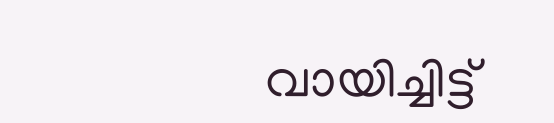വായിച്ചിട്ട്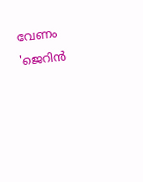വേണം 'ജെറിന്‍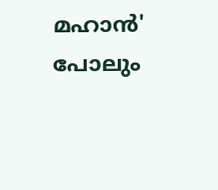മഹാന്‍' പോലും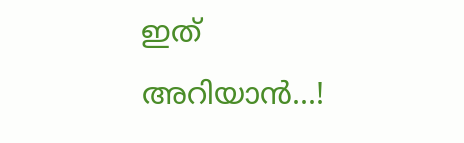ഇത് അറിയാന്‍...!